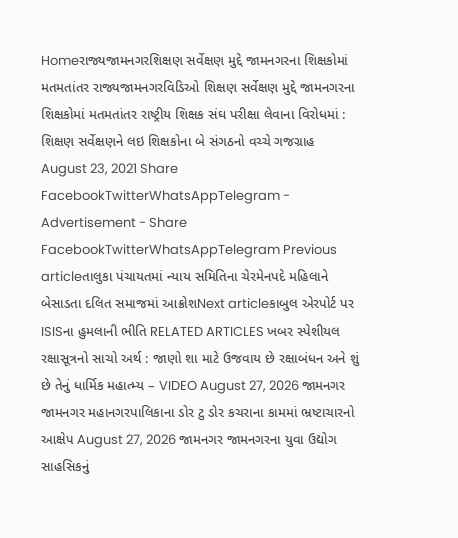Homeરાજ્યજામનગરશિક્ષણ સર્વેક્ષણ મુદ્દે જામનગરના શિક્ષકોમાં મતમતાંતર રાજ્યજામનગરવિડિઓ શિક્ષણ સર્વેક્ષણ મુદ્દે જામનગરના શિક્ષકોમાં મતમતાંતર રાષ્ટ્રીય શિક્ષક સંઘ પરીક્ષા લેવાના વિરોધમાં : શિક્ષણ સર્વેક્ષણને લઇ શિક્ષકોના બે સંગઠનો વચ્ચે ગજગ્રાહ August 23, 2021 Share FacebookTwitterWhatsAppTelegram - Advertisement - Share FacebookTwitterWhatsAppTelegram Previous articleતાલુકા પંચાયતમાં ન્યાય સમિતિના ચેરમેનપદે મહિલાને બેસાડતા દલિત સમાજમાં આક્રોશNext articleકાબુલ એરપોર્ટ પર ISISના હુમલાની ભીતિ RELATED ARTICLES ખબર સ્પેશીયલ રક્ષાસૂત્રનો સાચો અર્થ : જાણો શા માટે ઉજવાય છે રક્ષાબંધન અને શું છે તેનું ધાર્મિક મહાત્મ્ય – VIDEO August 27, 2026 જામનગર જામનગર મહાનગરપાલિકાના ડોર ટુ ડોર કચરાના કામમાં ભ્રષ્ટાચારનો આક્ષેપ August 27, 2026 જામનગર જામનગરના યુવા ઉદ્યોગ સાહસિકનું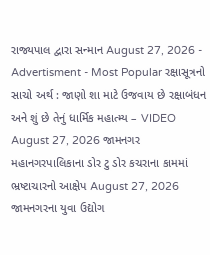રાજ્યપાલ દ્વારા સન્માન August 27, 2026 - Advertisment - Most Popular રક્ષાસૂત્રનો સાચો અર્થ : જાણો શા માટે ઉજવાય છે રક્ષાબંધન અને શું છે તેનું ધાર્મિક મહાત્મ્ય – VIDEO August 27, 2026 જામનગર મહાનગરપાલિકાના ડોર ટુ ડોર કચરાના કામમાં ભ્રષ્ટાચારનો આક્ષેપ August 27, 2026 જામનગરના યુવા ઉદ્યોગ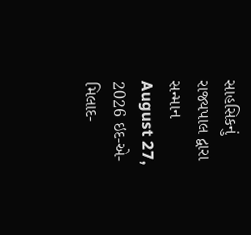સાહસિકનું રાજ્યપાલ દ્વારા સન્માન August 27, 2026 ઇદ-એ-મિલાદ-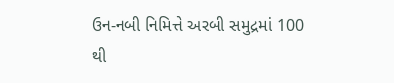ઉન-નબી નિમિત્તે અરબી સમુદ્રમાં 100 થી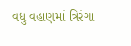વધુ વહાણમાં ત્રિરંગા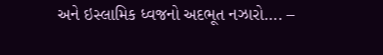અને ઇસ્લામિક ધ્વજનો અદભૂત નઝારો…. –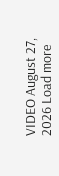VIDEO August 27, 2026 Load more